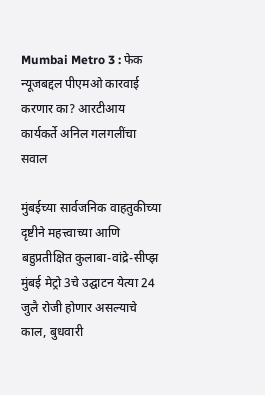Mumbai Metro 3 : फेक न्यूजबद्दल पीएमओ कारवाई करणार का? आरटीआय कार्यकर्ते अनिल गलगलींचा सवाल

मुंबईच्या सार्वजनिक वाहतुकीच्या दृष्टीने महत्त्वाच्या आणि बहुप्रतीक्षित कुलाबा-वांद्रे-सीप्झ मुंबई मेट्रो 3चे उद्घाटन येत्या 24 जुलै रोजी होणार असल्याचे काल, बुधवारी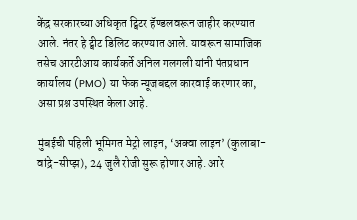केंद्र सरकारच्या अधिकृत ट्विटर हॅण्डलवरून जाहीर करण्यात आले. नंतर हे ट्वीट डिलिट करण्यात आले. यावरून सामाजिक तसेच आरटीआय कार्यकर्ते अनिल गलगली यांनी पंतप्रधान कार्यालय (PMO) या फेक न्यूजबद्दल कारवाई करणार का, असा प्रश्न उपस्थित केला आहे.

मुंबईची पहिली भूमिगत मेट्रो लाइन, ‘अक्वा लाइन’ (कुलाबा-वांद्रे-सीप्झ), 24 जुलै रोजी सुरू होणार आहे. आरे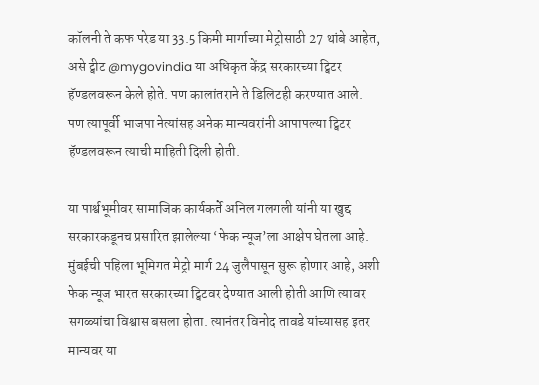कॉलनी ते कफ परेड या 33.5 किमी मार्गाच्या मेट्रोसाठी 27 थांबे आहेत, असे ट्वीट @mygovindia या अधिकृत केंद्र सरकारच्या ट्विटर हॅण्डलवरून केले होते. पण कालांतराने ते डिलिटही करण्यात आले. पण त्यापूर्वी भाजपा नेत्यांसह अनेक मान्यवरांनी आपापल्या ट्विटर हॅण्डलवरून त्याची माहिती दिली होती.

या पार्श्वभूमीवर सामाजिक कार्यकर्ते अनिल गलगली यांनी या खुद्द सरकारकडूनच प्रसारित झालेल्या ‘फेक न्यूज’ला आक्षेप घेतला आहे. मुंबईची पहिला भूमिगत मेट्रो मार्ग 24 जुलैपासून सुरू होणार आहे, अशी फेक न्यूज भारत सरकारच्या ट्विटवर देण्यात आली होती आणि त्यावर सगळ्यांचा विश्वास बसला होता. त्यानंतर विनोद तावडे यांच्यासह इतर मान्यवर या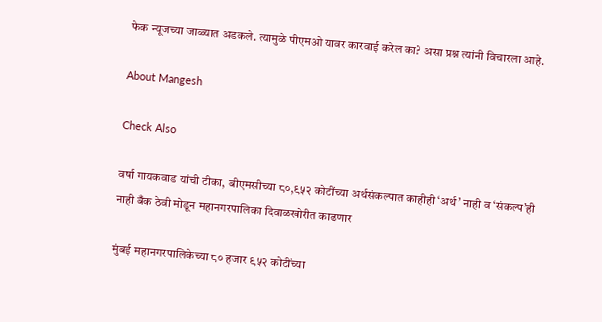फेक न्यूजच्या जाळ्यात अडकले. त्यामुळे पीएमओ यावर कारवाई करेल का? असा प्रश्न त्यांनी विचारला आहे.

About Mangesh

Check Also

वर्षा गायकवाड यांची टीका, बीएमसीच्या ८०,९५२ कोटींच्या अर्थसंकल्पात काहीही ‘अर्थ’ नाही व ‘संकल्प’ही नाही बँक ठेवी मोडून महानगरपालिका दिवाळखोरीत काढणार

मुंबई महानगरपालिकेच्या ८० हजार ९५२ कोटींच्या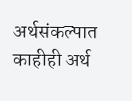अर्थसंकल्पात काहीही अर्थ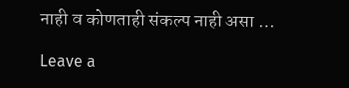नाही व कोणताही संकल्प नाही असा …

Leave a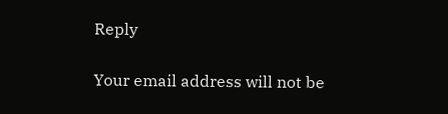Reply

Your email address will not be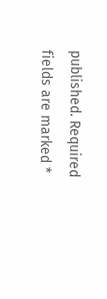published. Required fields are marked *